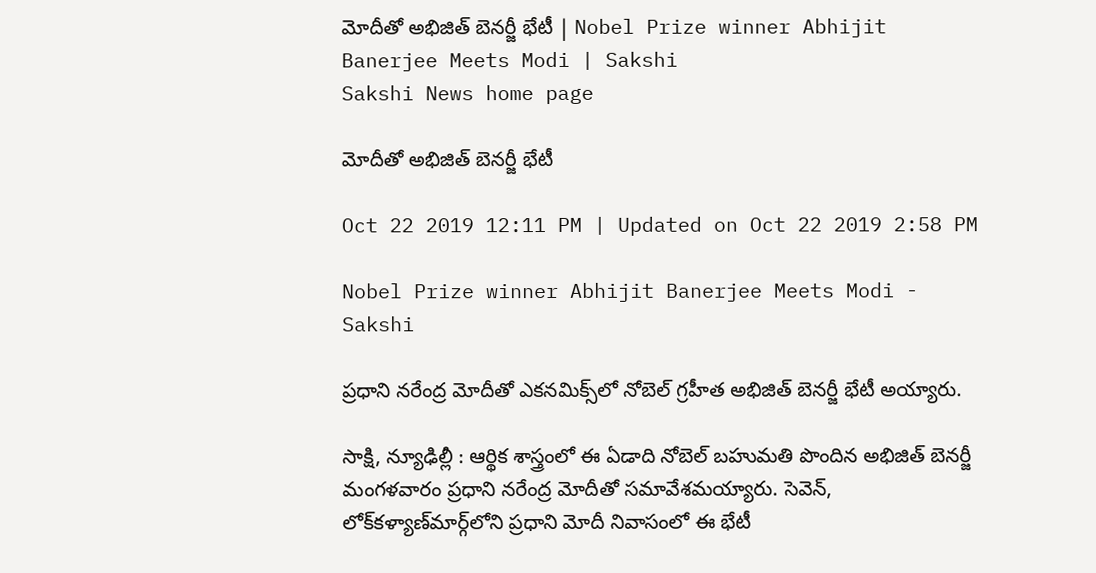మోదీతో అభిజిత్‌ బెనర్జీ భేటీ | Nobel Prize winner Abhijit Banerjee Meets Modi | Sakshi
Sakshi News home page

మోదీతో అభిజిత్‌ బెనర్జీ భేటీ

Oct 22 2019 12:11 PM | Updated on Oct 22 2019 2:58 PM

Nobel Prize winner Abhijit Banerjee Meets Modi - Sakshi

ప్రధాని నరేంద్ర మోదీతో ఎకనమిక్స్‌లో నోబెల్‌ గ్రహీత అభిజిత్‌ బెనర్జీ భేటీ అయ్యారు.

సాక్షి, న్యూఢిల్లీ : ఆర్థిక శాస్త్రంలో ఈ ఏడాది నోబెల్‌ బహుమతి పొందిన అభిజిత్‌ బెనర్జీ మంగళవారం ప్రధాని నరేంద్ర మోదీతో సమావేశమయ్యారు. సెవెన్‌, లోక్‌కళ్యాణ్‌మార్గ్‌లోని ప్రధాని మోదీ నివాసంలో ఈ భేటీ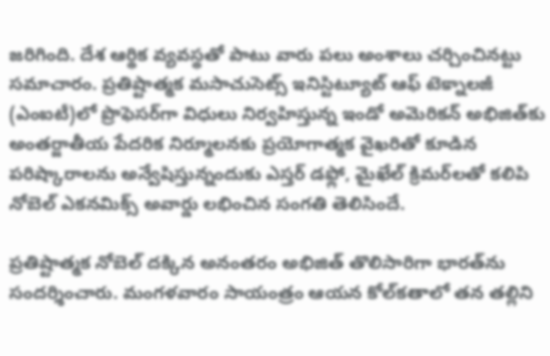జరిగింది. దేశ ఆర్థిక వ్యవస్థతో పాటు వారు పలు అంశాలు చర్చించినట్టు సమాచారం. ప్రతిష్టాత్మక మసాచుసెట్స్‌ ఇనిస్టిట్యూట్‌ ఆఫ్‌ టెక్నాలజీ (ఎంఐటీ)లో ప్రొఫెసర్‌గా విధులు నిర్వహిస్తున్న ఇండో అమెరికన్‌ అభిజిత్‌కు అంతర్జాతీయ పేదరిక నిర్మూలనకు ప్రయోగాత్మక వైఖరితో కూడిన పరిష్కారాలను అన్వేషిస్తున్నందుకు ఎస్తర్‌ డఫ్లో, మైఖేల్‌ క్రిమర్‌లతో కలిపి నోబెల్‌ ఎకనమిక్స్‌ అవార్డు లభించిన సంగతి తెలిసిందే.

ప్రతిష్టాత్మక నోబెల్‌ దక్కిన అనంతరం అభిజిత్‌ తొలిసారిగా భారత్‌ను సందర్శించారు. మంగళవారం సాయంత్రం ఆయన కోల్‌కతాలో తన తల్లిని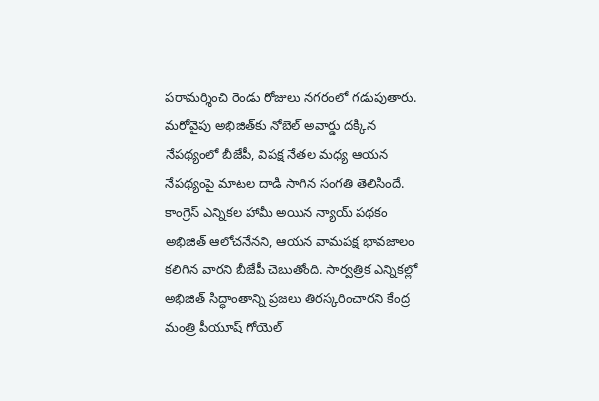పరామర్శించి రెండు రోజులు నగరంలో గడుపుతారు. మరోవైపు అభిజిత్‌కు నోబెల్‌ అవార్డు దక్కిన నేపథ్యంలో బీజేపీ, విపక్ష నేతల మధ్య ఆయన నేపథ్యంపై మాటల దాడి సాగిన సంగతి తెలిసిందే. కాంగ్రెస్‌ ఎన్నికల హామీ అయిన న్యాయ్‌ పథకం అభిజిత్‌ ఆలోచనేనని, ఆయన వామపక్ష భావజాలం కలిగిన వారని బీజేపీ చెబుతోంది. సార్వత్రిక ఎన్నికల్లో అభిజిత్‌ సిద్ధాంతాన్ని ప్రజలు తిరస్కరించారని కేంద్ర మంత్రి పీయూష్‌ గోయెల్‌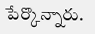పేర్కొన్నారు.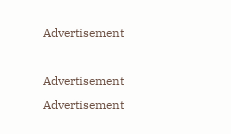Advertisement

Advertisement
Advertisement